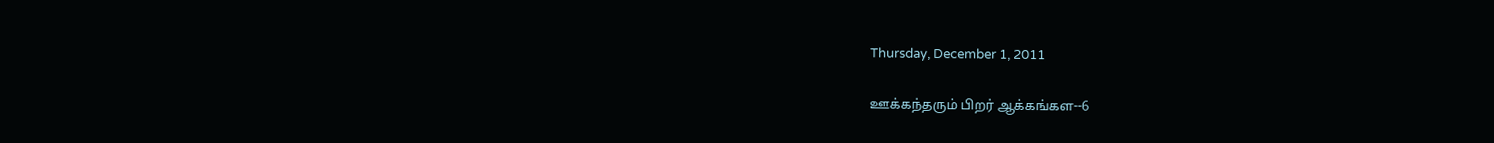Thursday, December 1, 2011

ஊக்கந்தரும் பிறர் ஆக்கங்கள--6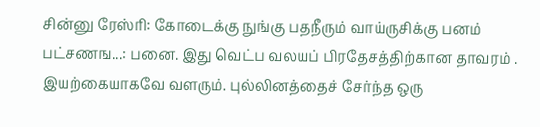சின்னு ரேஸ்ரி: கோடைக்கு நுங்கு பதநீரும் வாய்ருசிக்கு பனம் பட்சணங...: பனை. இது வெட்ப வலயப் பிரதேசத்திற்கான தாவரம் . இயற்கையாகவே வளரும். புல்லினத்தைச் சேர்ந்த ஒரு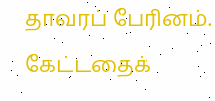தாவரப் பேரினம். கேட்டதைக்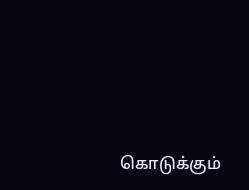கொடுக்கும்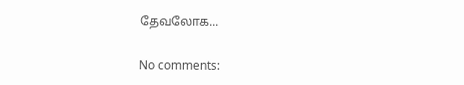தேவலோக...

No comments: